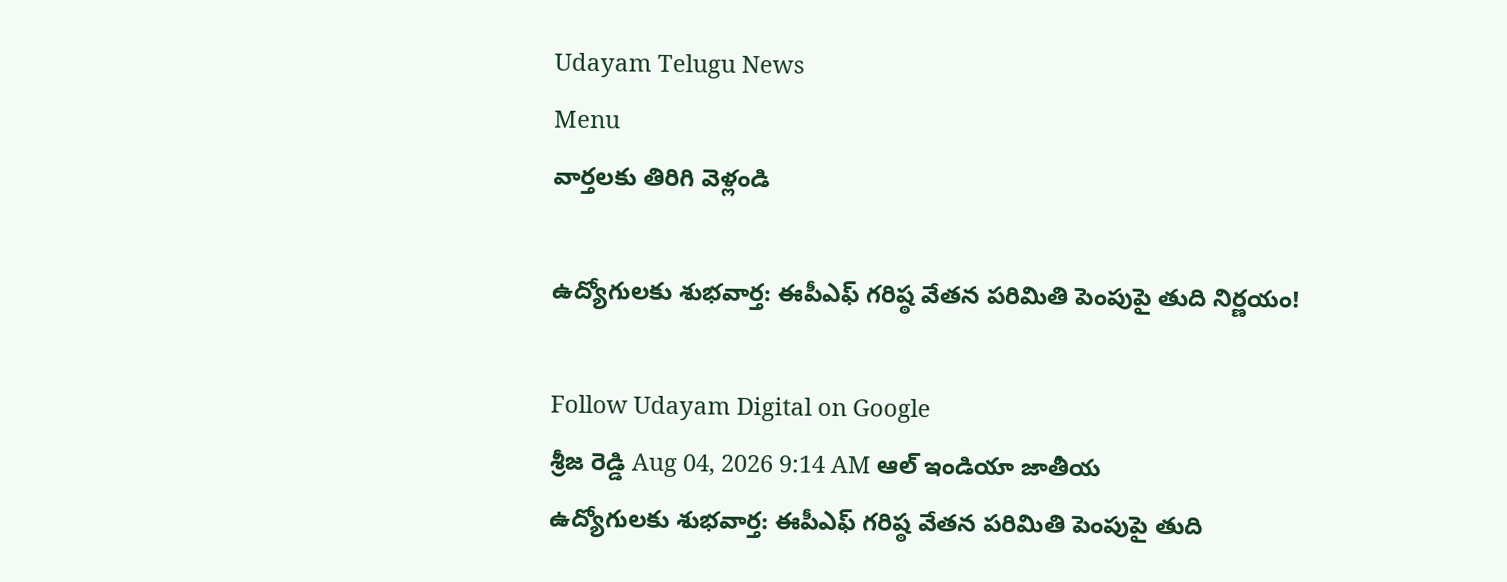Udayam Telugu News
Menu
వార్తలకు తిరిగి వెళ్లండి

ఉద్యోగులకు శుభవార్త: ఈపీఎఫ్ గరిష్ఠ వేతన పరిమితి పెంపుపై తుది నిర్ణయం!

Follow Udayam Digital on Google
శ్రీజ రెడ్డి Aug 04, 2026 9:14 AM ఆల్ ఇండియా జాతీయ
ఉద్యోగులకు శుభవార్త: ఈపీఎఫ్ గరిష్ఠ వేతన పరిమితి పెంపుపై తుది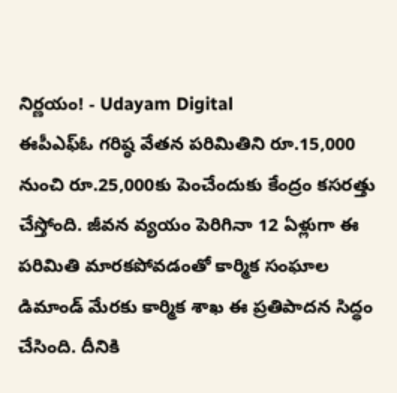నిర్ణయం! - Udayam Digital
ఈపీఎఫ్ఓ గరిష్ఠ వేతన పరిమితిని రూ.15,000 నుంచి రూ.25,000కు పెంచేందుకు కేంద్రం కసరత్తు చేస్తోంది. జీవన వ్యయం పెరిగినా 12 ఏళ్లుగా ఈ పరిమితి మారకపోవడంతో కార్మిక సంఘాల డిమాండ్ మేరకు కార్మిక శాఖ ఈ ప్రతిపాదన సిద్ధం చేసింది. దీనికి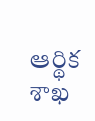ఆర్థిక శాఖ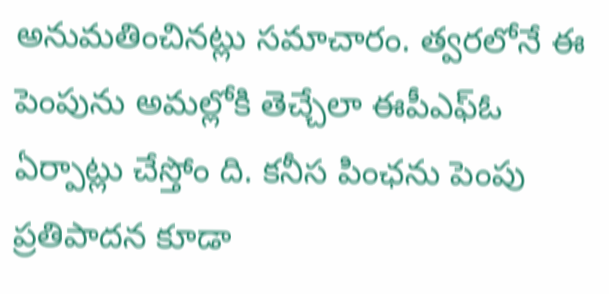అనుమతించినట్లు సమాచారం. త్వరలోనే ఈ పెంపును అమల్లోకి తెచ్చేలా ఈపీఎఫ్ఓ ఏర్పాట్లు చేస్తోం ది. కనీస పింఛను పెంపు ప్రతిపాదన కూడా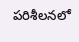పరిశీలనలో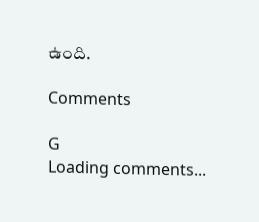ఉంది.

Comments

G
Loading comments...